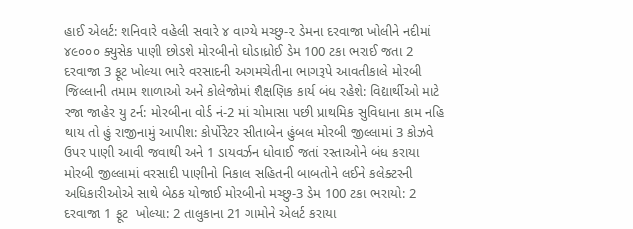હાઈ એલર્ટ: શનિવારે વહેલી સવારે ૪ વાગ્યે મચ્છુ-૨ ડેમના દરવાજા ખોલીને નદીમાં ૪૯૦૦૦ ક્યુસેક પાણી છોડશે મોરબીનો ઘોડાધ્રોઈ ડેમ 100 ટકા ભરાઈ જતા 2 દરવાજા 3 ફૂટ ખોલ્યા ભારે વરસાદની અગમચેતીના ભાગરૂપે આવતીકાલે મોરબી જિલ્લાની તમામ શાળાઓ અને કોલેજોમાં શૈક્ષણિક કાર્ય બંધ રહેશે: વિદ્યાર્થીઓ માટે રજા જાહેર યુ ટર્ન: મોરબીના વોર્ડ નં-2 માં ચોમાસા પછી પ્રાથમિક સુવિધાના કામ નહિ થાય તો હું રાજીનામું આપીશ: કોર્પોરેટર સીતાબેન હુંબલ મોરબી જીલ્લામાં 3 કોઝવે ઉપર પાણી આવી જવાથી અને 1 ડાયવર્ઝન ધોવાઈ જતાં રસ્તાઓને બંધ કરાયા મોરબી જીલ્લામાં વરસાદી પાણીનો નિકાલ સહિતની બાબતોને લઈને કલેક્ટરની અધિકારીઓએ સાથે બેઠક યોજાઈ મોરબીનો મચ્છુ-3 ડેમ 100 ટકા ભરાયો: 2 દરવાજા 1 ફૂટ  ખોલ્યા: 2 તાલુકાના 21 ગામોને એલર્ટ કરાયા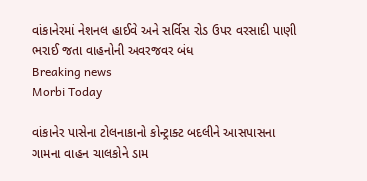વાંકાનેરમાં નેશનલ હાઈવે અને સર્વિસ રોડ ઉપર વરસાદી પાણી ભરાઈ જતા વાહનોની અવરજવર બંધ
Breaking news
Morbi Today

વાંકાનેર પાસેના ટોલનાકાનો કોન્ટ્રાક્ટ બદલીને આસપાસના ગામના વાહન ચાલકોને ડામ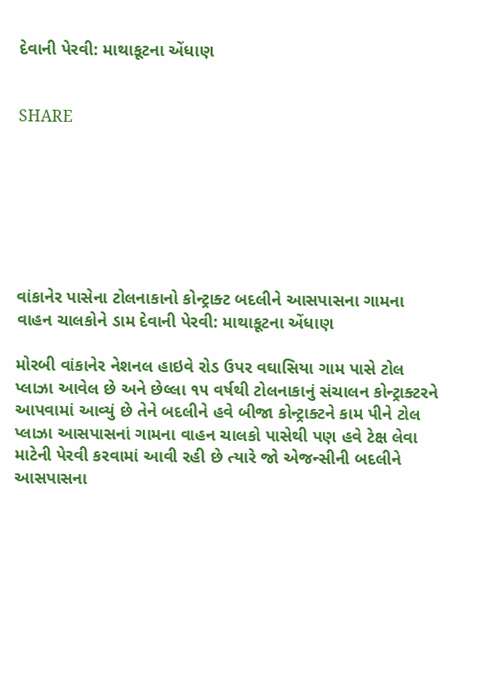દેવાની પેરવી: માથાકૂટના એંધાણ


SHARE







વાંકાનેર પાસેના ટોલનાકાનો કોન્ટ્રાક્ટ બદલીને આસપાસના ગામના વાહન ચાલકોને ડામ દેવાની પેરવી: માથાકૂટના એંધાણ

મોરબી વાંકાનેર નેશનલ હાઇવે રોડ ઉપર વઘાસિયા ગામ પાસે ટોલ પ્લાઝા આવેલ છે અને છેલ્લા ૧૫ વર્ષથી ટોલનાકાનું સંચાલન કોન્ટ્રાક્ટરને આપવામાં આવ્યું છે તેને બદલીને હવે બીજા કોન્ટ્રાક્ટને કામ પીને ટોલ પ્લાઝા આસપાસનાં ગામના વાહન ચાલકો પાસેથી પણ હવે ટેક્ષ લેવા માટેની પેરવી કરવામાં આવી રહી છે ત્યારે જો એજન્સીની બદલીને આસપાસના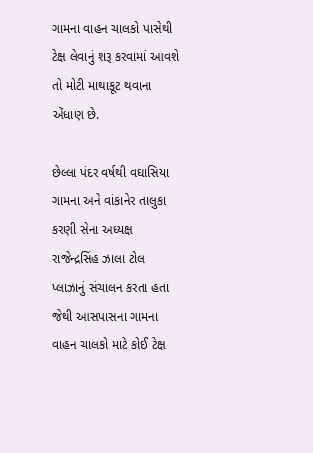ગામના વાહન ચાલકો પાસેથી ટેક્ષ લેવાનું શરૂ કરવામાં આવશે તો મોટી માથાકૂટ થવાના એંધાણ છે.

છેલ્લા પંદર વર્ષથી વઘાસિયા ગામના અને વાંકાનેર તાલુકા કરણી સેના અધ્યક્ષ રાજેન્દ્રસિંહ ઝાલા ટોલ પ્લાઝાનું સંચાલન કરતા હતા જેથી આસપાસના ગામના વાહન ચાલકો માટે કોઈ ટેક્ષ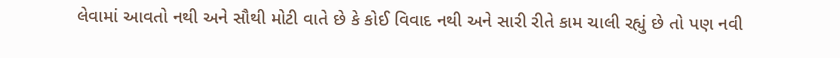લેવામાં આવતો નથી અને સૌથી મોટી વાતે છે કે કોઈ વિવાદ નથી અને સારી રીતે કામ ચાલી રહ્યું છે તો પણ નવી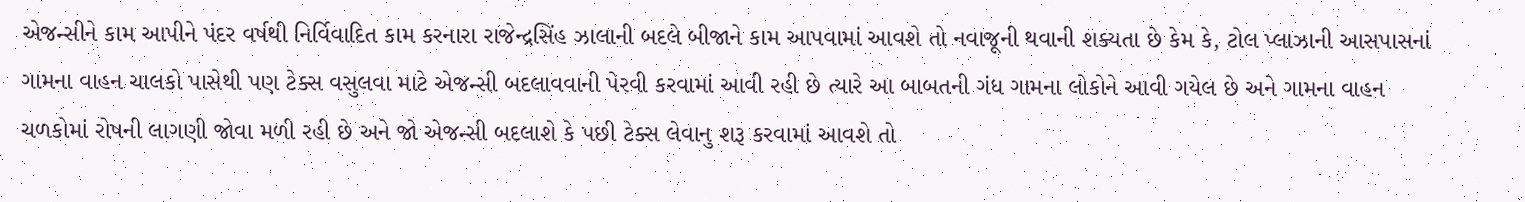એજન્સીને કામ આપીને પંદર વર્ષથી નિર્વિવાદિત કામ કરનારા રાજેન્દ્રસિંહ ઝાલાની બદલે બીજાને કામ આપવામાં આવશે તો નવાજૂની થવાની શક્યતા છે કેમ કે, ટોલ પ્લાઝાની આસપાસનાં ગામના વાહન ચાલકો પાસેથી પણ ટેક્સ વસુલવા માટે એજન્સી બદલાવવાની પેરવી કરવામાં આવી રહી છે ત્યારે આ બાબતની ગંધ ગામના લોકોને આવી ગયેલ છે અને ગામના વાહન ચળકોમાં રોષની લાગણી જોવા મળી રહી છે અને જો એજન્સી બદલાશે કે પછી ટેક્સ લેવાનુ શરૂ કરવામાં આવશે તો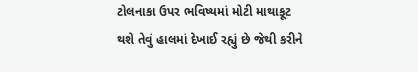ટોલનાકા ઉપર ભવિષ્યમાં મોટી માથાકૂટ થશે તેવું હાલમાં દેખાઈ રહ્યું છે જેથી કરીને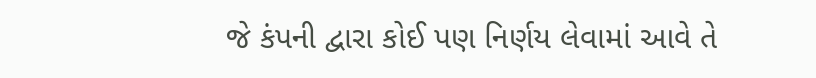જે કંપની દ્વારા કોઈ પણ નિર્ણય લેવામાં આવે તે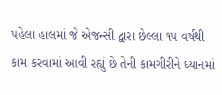પહેલા હાલમાં જે એજન્સી દ્વારા છેલ્લા ૧૫ વર્ષથી કામ કરવામાં આવી રહ્યું છે તેની કામગીરીને ધ્યાનમાં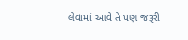લેવામાં આવે તે પણ જરૂરી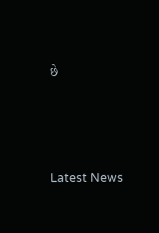છે






Latest News